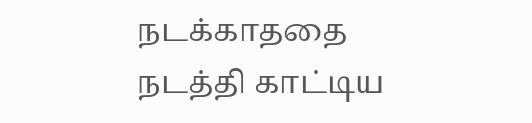நடக்காததை நடத்தி காட்டிய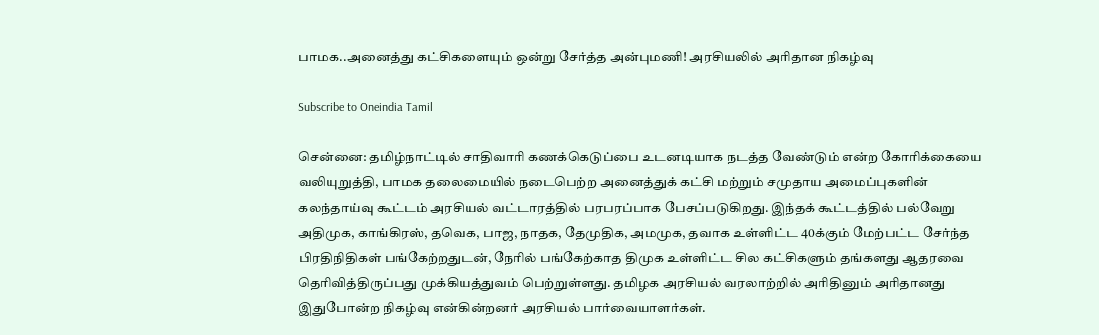பாமக..அனைத்து கட்சிகளையும் ஒன்று சேர்த்த அன்புமணி! அரசியலில் அரிதான நிகழ்வு

Subscribe to Oneindia Tamil

சென்னை: தமிழ்நாட்டில் சாதிவாரி கணக்கெடுப்பை உடனடியாக நடத்த வேண்டும் என்ற கோரிக்கையை வலியுறுத்தி, பாமக தலைமையில் நடைபெற்ற அனைத்துக் கட்சி மற்றும் சமுதாய அமைப்புகளின் கலந்தாய்வு கூட்டம் அரசியல் வட்டாரத்தில் பரபரப்பாக பேசப்படுகிறது. இந்தக் கூட்டத்தில் பல்வேறு அதிமுக, காங்கிரஸ், தவெக, பாஜ, நாதக, தேமுதிக, அமமுக, தவாக உள்ளிட்ட 40க்கும் மேற்பட்ட சேர்ந்த பிரதிநிதிகள் பங்கேற்றதுடன், நேரில் பங்கேற்காத திமுக உள்ளிட்ட சில கட்சிகளும் தங்களது ஆதரவை தெரிவித்திருப்பது முக்கியத்துவம் பெற்றுள்ளது. தமிழக அரசியல் வரலாற்றில் அரிதினும் அரிதானது இதுபோன்ற நிகழ்வு என்கின்றனர் அரசியல் பார்வையாளர்கள்.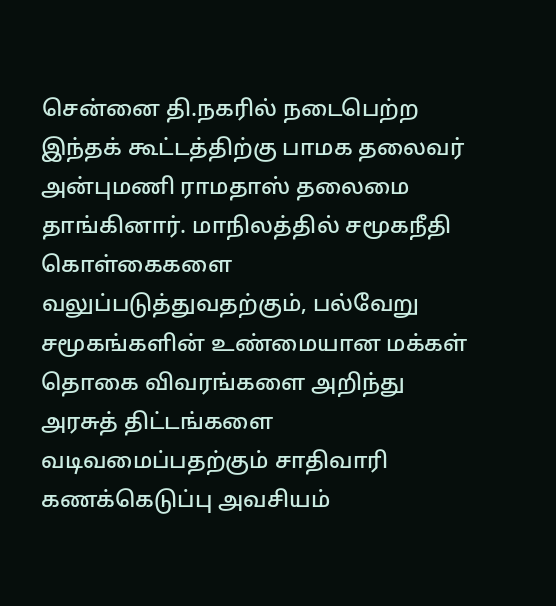சென்னை தி.நகரில் நடைபெற்ற இந்தக் கூட்டத்திற்கு பாமக தலைவர் அன்புமணி ராமதாஸ் தலைமை தாங்கினார். மாநிலத்தில் சமூகநீதி கொள்கைகளை வலுப்படுத்துவதற்கும், பல்வேறு சமூகங்களின் உண்மையான மக்கள் தொகை விவரங்களை அறிந்து அரசுத் திட்டங்களை வடிவமைப்பதற்கும் சாதிவாரி கணக்கெடுப்பு அவசியம்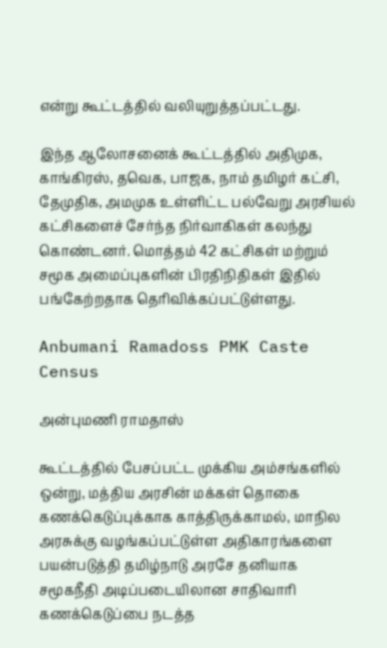என்று கூட்டத்தில் வலியுறுத்தப்பட்டது.

இந்த ஆலோசனைக் கூட்டத்தில் அதிமுக, காங்கிரஸ், தவெக, பாஜக, நாம் தமிழர் கட்சி, தேமுதிக, அமமுக உள்ளிட்ட பல்வேறு அரசியல் கட்சிகளைச் சேர்ந்த நிர்வாகிகள் கலந்து கொண்டனர். மொத்தம் 42 கட்சிகள் மற்றும் சமூக அமைப்புகளின் பிரதிநிதிகள் இதில் பங்கேற்றதாக தெரிவிக்கப்பட்டுள்ளது.

Anbumani Ramadoss PMK Caste Census

அன்புமணி ராமதாஸ்

கூட்டத்தில் பேசப்பட்ட முக்கிய அம்சங்களில் ஒன்று, மத்திய அரசின் மக்கள் தொகை கணக்கெடுப்புக்காக காத்திருக்காமல், மாநில அரசுக்கு வழங்கப்பட்டுள்ள அதிகாரங்களை பயன்படுத்தி தமிழ்நாடு அரசே தனியாக சமூகநீதி அடிப்படையிலான சாதிவாரி கணக்கெடுப்பை நடத்த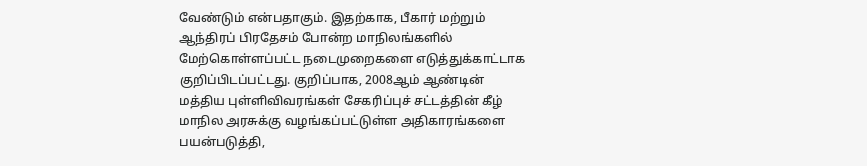வேண்டும் என்பதாகும். இதற்காக, பீகார் மற்றும் ஆந்திரப் பிரதேசம் போன்ற மாநிலங்களில் மேற்கொள்ளப்பட்ட நடைமுறைகளை எடுத்துக்காட்டாக குறிப்பிடப்பட்டது. குறிப்பாக, 2008ஆம் ஆண்டின் மத்திய புள்ளிவிவரங்கள் சேகரிப்புச் சட்டத்தின் கீழ் மாநில அரசுக்கு வழங்கப்பட்டுள்ள அதிகாரங்களை பயன்படுத்தி,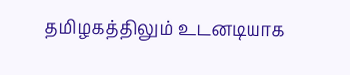தமிழகத்திலும் உடனடியாக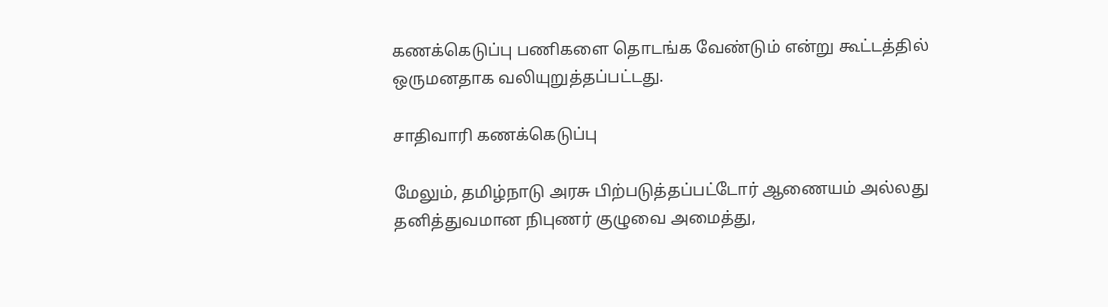கணக்கெடுப்பு பணிகளை தொடங்க வேண்டும் என்று கூட்டத்தில் ஒருமனதாக வலியுறுத்தப்பட்டது.

சாதிவாரி கணக்கெடுப்பு

மேலும், தமிழ்நாடு அரசு பிற்படுத்தப்பட்டோர் ஆணையம் அல்லது தனித்துவமான நிபுணர் குழுவை அமைத்து,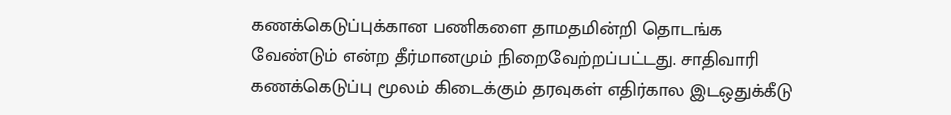கணக்கெடுப்புக்கான பணிகளை தாமதமின்றி தொடங்க வேண்டும் என்ற தீர்மானமும் நிறைவேற்றப்பட்டது. சாதிவாரி கணக்கெடுப்பு மூலம் கிடைக்கும் தரவுகள் எதிர்கால இடஒதுக்கீடு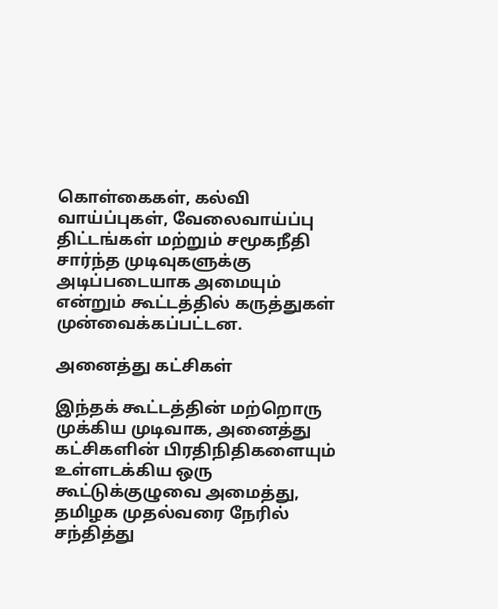கொள்கைகள், கல்வி வாய்ப்புகள், வேலைவாய்ப்பு திட்டங்கள் மற்றும் சமூகநீதி சார்ந்த முடிவுகளுக்கு அடிப்படையாக அமையும் என்றும் கூட்டத்தில் கருத்துகள் முன்வைக்கப்பட்டன.

அனைத்து கட்சிகள்

இந்தக் கூட்டத்தின் மற்றொரு முக்கிய முடிவாக, அனைத்து கட்சிகளின் பிரதிநிதிகளையும் உள்ளடக்கிய ஒரு கூட்டுக்குழுவை அமைத்து, தமிழக முதல்வரை நேரில் சந்தித்து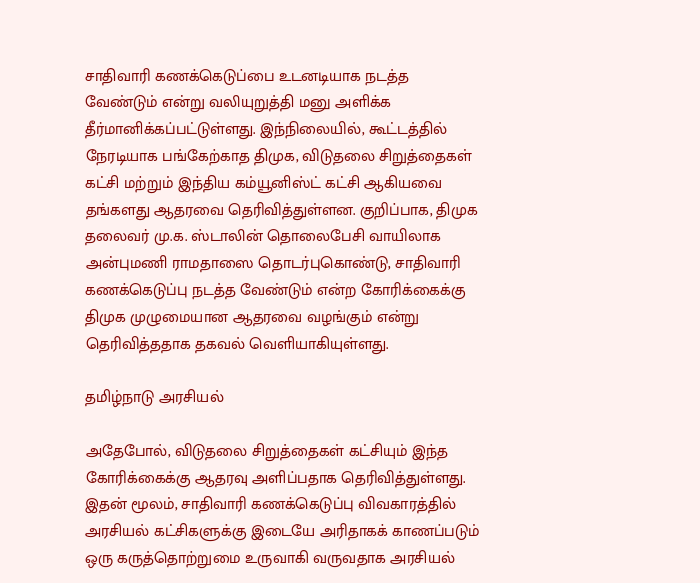சாதிவாரி கணக்கெடுப்பை உடனடியாக நடத்த வேண்டும் என்று வலியுறுத்தி மனு அளிக்க தீர்மானிக்கப்பட்டுள்ளது. இந்நிலையில், கூட்டத்தில் நேரடியாக பங்கேற்காத திமுக, விடுதலை சிறுத்தைகள் கட்சி மற்றும் இந்திய கம்யூனிஸ்ட் கட்சி ஆகியவை தங்களது ஆதரவை தெரிவித்துள்ளன. குறிப்பாக, திமுக தலைவர் மு.க. ஸ்டாலின் தொலைபேசி வாயிலாக அன்புமணி ராமதாஸை தொடர்புகொண்டு, சாதிவாரி கணக்கெடுப்பு நடத்த வேண்டும் என்ற கோரிக்கைக்கு திமுக முழுமையான ஆதரவை வழங்கும் என்று தெரிவித்ததாக தகவல் வெளியாகியுள்ளது.

தமிழ்நாடு அரசியல்

அதேபோல், விடுதலை சிறுத்தைகள் கட்சியும் இந்த கோரிக்கைக்கு ஆதரவு அளிப்பதாக தெரிவித்துள்ளது. இதன் மூலம், சாதிவாரி கணக்கெடுப்பு விவகாரத்தில் அரசியல் கட்சிகளுக்கு இடையே அரிதாகக் காணப்படும் ஒரு கருத்தொற்றுமை உருவாகி வருவதாக அரசியல்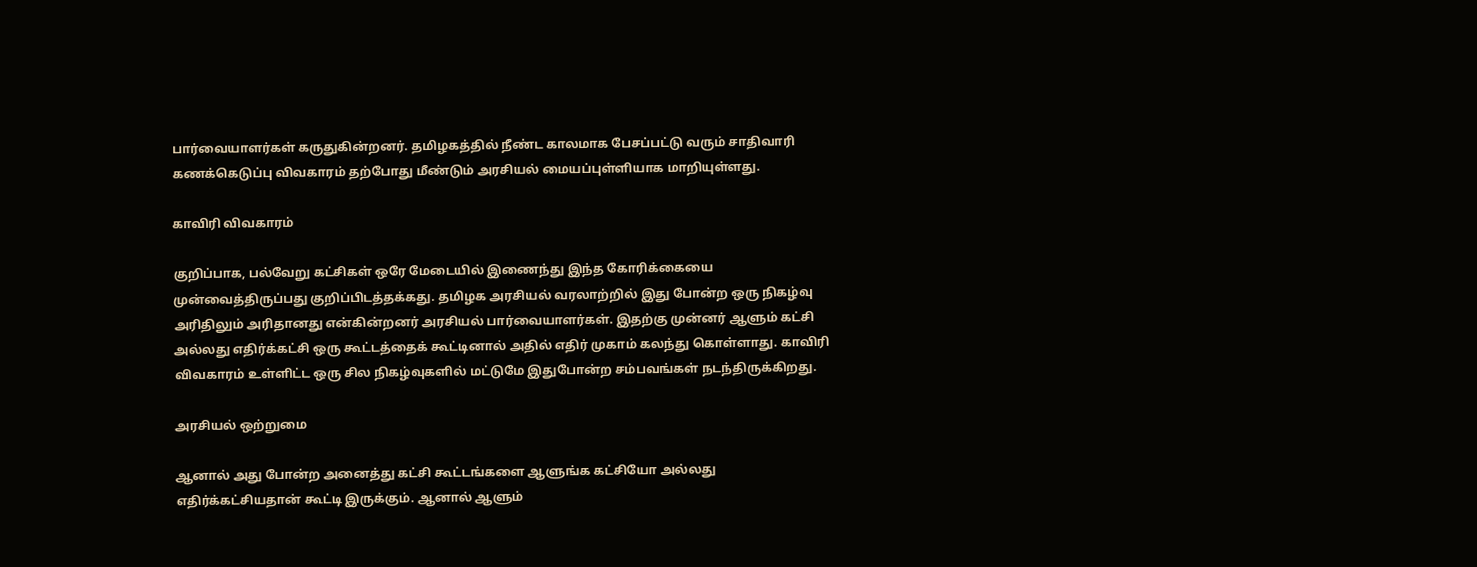பார்வையாளர்கள் கருதுகின்றனர். தமிழகத்தில் நீண்ட காலமாக பேசப்பட்டு வரும் சாதிவாரி கணக்கெடுப்பு விவகாரம் தற்போது மீண்டும் அரசியல் மையப்புள்ளியாக மாறியுள்ளது.

காவிரி விவகாரம்

குறிப்பாக, பல்வேறு கட்சிகள் ஒரே மேடையில் இணைந்து இந்த கோரிக்கையை முன்வைத்திருப்பது குறிப்பிடத்தக்கது. தமிழக அரசியல் வரலாற்றில் இது போன்ற ஒரு நிகழ்வு அரிதிலும் அரிதானது என்கின்றனர் அரசியல் பார்வையாளர்கள். இதற்கு முன்னர் ஆளும் கட்சி அல்லது எதிர்க்கட்சி ஒரு கூட்டத்தைக் கூட்டினால் அதில் எதிர் முகாம் கலந்து கொள்ளாது. காவிரி விவகாரம் உள்ளிட்ட ஒரு சில நிகழ்வுகளில் மட்டுமே இதுபோன்ற சம்பவங்கள் நடந்திருக்கிறது.

அரசியல் ஒற்றுமை

ஆனால் அது போன்ற அனைத்து கட்சி கூட்டங்களை ஆளுங்க கட்சியோ அல்லது எதிர்க்கட்சியதான் கூட்டி இருக்கும். ஆனால் ஆளும்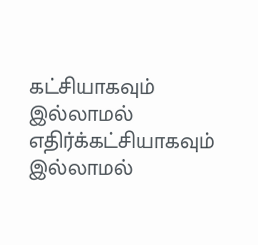கட்சியாகவும் இல்லாமல் எதிர்க்கட்சியாகவும் இல்லாமல்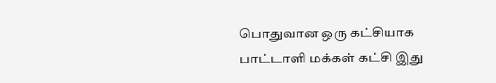பொதுவான ஒரு கட்சியாக பாட்டாளி மக்கள் கட்சி இது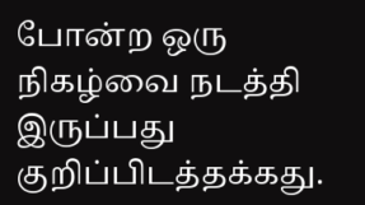போன்ற ஒரு நிகழ்வை நடத்தி இருப்பது குறிப்பிடத்தக்கது.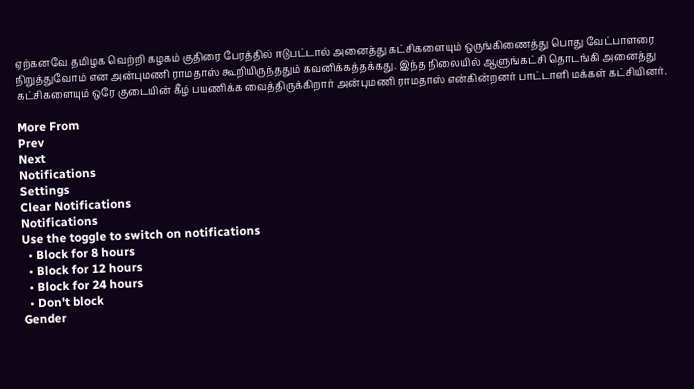ஏற்கனவே தமிழக வெற்றி கழகம் குதிரை பேரத்தில் ஈடுபட்டால் அனைத்து கட்சிகளையும் ஒருங்கிணைத்து பொது வேட்பாளரை நிறுத்துவோம் என அன்புமணி ராமதாஸ் கூறியிருந்ததும் கவனிக்கத்தக்கது. இந்த நிலையில் ஆளுங்கட்சி தொடங்கி அனைத்து கட்சிகளையும் ஒரே குடையின் கீழ் பயணிக்க வைத்திருக்கிறார் அன்புமணி ராமதாஸ் என்கின்றனர் பாட்டாளி மக்கள் கட்சியினர்.

More From
Prev
Next
Notifications
Settings
Clear Notifications
Notifications
Use the toggle to switch on notifications
  • Block for 8 hours
  • Block for 12 hours
  • Block for 24 hours
  • Don't block
Gender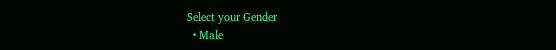Select your Gender
  • Male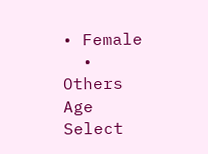• Female
  • Others
Age
Select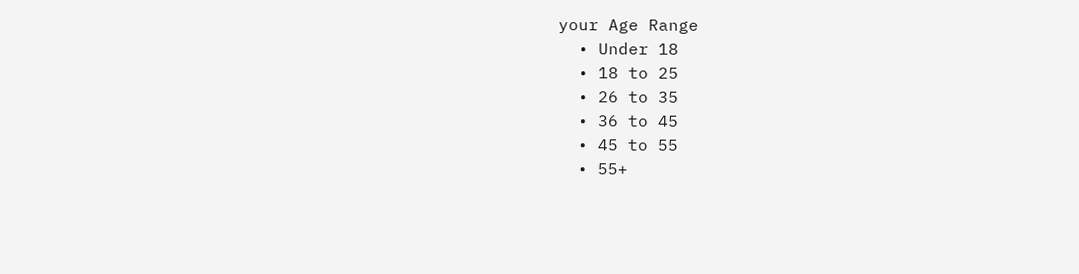your Age Range
  • Under 18
  • 18 to 25
  • 26 to 35
  • 36 to 45
  • 45 to 55
  • 55+